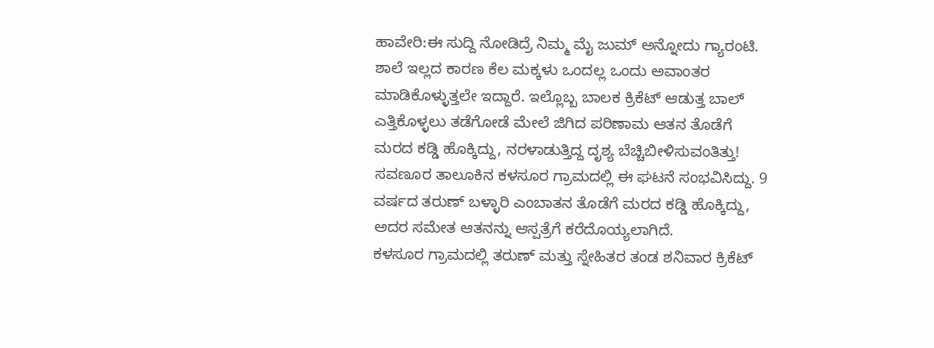ಹಾವೇರಿ:ಈ ಸುದ್ದಿ ನೋಡಿದ್ರೆ ನಿಮ್ಮ‌ ಮೈ ಜುಮ್ ಅನ್ನೋದು ಗ್ಯಾರಂಟಿ. ಶಾಲೆ ಇಲ್ಲದ ಕಾರಣ ಕೆಲ ಮಕ್ಕಳು ಒಂದಲ್ಲ ಒಂದು ಅವಾಂತರ ಮಾಡಿಕೊಳ್ಳುತ್ತಲೇ ಇದ್ದಾರೆ. ಇಲ್ಲೊಬ್ಬ ಬಾಲಕ ಕ್ರಿಕೆಟ್ ಆಡುತ್ತ ಬಾಲ್ ಎತ್ತಿಕೊಳ್ಳಲು ತಡೆಗೋಡೆ ಮೇಲೆ ಜಿಗಿದ ಪರಿಣಾಮ ಆತನ ತೊಡೆಗೆ ಮರದ ಕಡ್ಡಿ ಹೊಕ್ಕಿದ್ದು, ನರಳಾಡುತ್ತಿದ್ದ ದೃಶ್ಯ ಬೆಚ್ಚಿಬೀಳಿಸುವಂತಿತ್ತು!
ಸವಣೂರ ತಾಲೂಕಿನ ಕಳಸೂರ ಗ್ರಾಮದಲ್ಲಿ ಈ ಘಟನೆ ಸಂಭವಿಸಿದ್ದು. 9 ವರ್ಷದ ತರುಣ್ ಬಳ್ಳಾರಿ ಎಂಬಾತನ ತೊಡೆಗೆ ಮರದ ಕಡ್ಡಿ ಹೊಕ್ಕಿದ್ದು, ಅದರ ಸಮೇತ ಆತನನ್ನು ಆಸ್ಪತ್ರೆಗೆ ಕರೆದೊಯ್ಯಲಾಗಿದೆ.
ಕಳಸೂರ ಗ್ರಾಮದಲ್ಲಿ ತರುಣ್ ಮತ್ತು ಸ್ನೇಹಿತರ ತಂಡ ಶನಿವಾರ ಕ್ರಿಕೆಟ್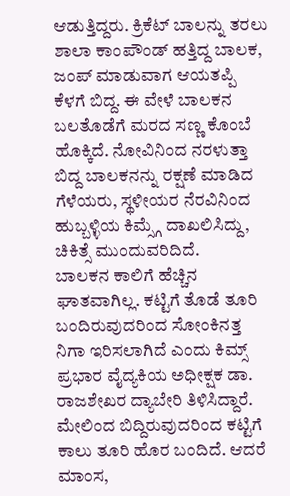ಆಡುತ್ತಿದ್ದರು. ಕ್ರಿಕೆಟ್ ಬಾಲನ್ನು ತರಲು ಶಾಲಾ ಕಾಂಪೌಂಡ್ ಹತ್ತಿದ್ದ ಬಾಲಕ, ಜಂಪ್ ಮಾಡುವಾಗ ಆಯತಪ್ಪಿ ಕೆಳಗೆ ಬಿದ್ದ. ಈ ವೇಳೆ ಬಾಲಕನ ಬಲತೊಡೆಗೆ ಮರದ ಸಣ್ಣ ಕೊಂಬೆ ಹೊಕ್ಕಿದೆ. ನೋವಿನಿಂದ ನರಳುತ್ತಾ ಬಿದ್ದ ಬಾಲಕನನ್ನು ರಕ್ಷಣೆ ಮಾಡಿದ ಗೆಳೆಯರು, ಸ್ಥಳೀಯರ ನೆರವಿನಿಂದ ಹುಬ್ಬಳ್ಳಿಯ ಕಿಮ್ಸ್ಗೆ ದಾಖಲಿಸಿದ್ದು, ಚಿಕಿತ್ಸೆ ಮುಂದುವರಿದಿದೆ.
ಬಾಲಕನ ಕಾಲಿಗೆ ಹೆಚ್ಚಿನ ಘಾತವಾಗಿಲ್ಲ. ಕಟ್ಟಿಗೆ ತೊಡೆ ತೂರಿ ಬಂದಿರುವುದರಿಂದ ಸೋಂಕಿನತ್ತ ನಿಗಾ ಇರಿಸಲಾಗಿದೆ ಎಂದು ಕಿಮ್ಸ್ ಪ್ರಭಾರ ವೈದ್ಯಕಿಯ ಅಧೀಕ್ಷಕ ಡಾ. ರಾಜಶೇಖರ ದ್ಯಾಬೇರಿ ತಿಳಿಸಿದ್ದಾರೆ. ಮೇಲಿಂದ ಬಿದ್ದಿರುವುದರಿಂದ ಕಟ್ಟಿಗೆ ಕಾಲು ತೂರಿ ಹೊರ ಬಂದಿದೆ. ಆದರೆ ಮಾಂಸ,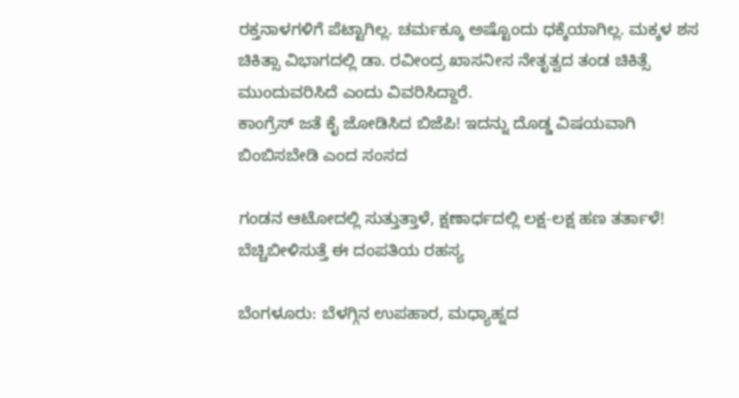ರಕ್ತನಾಳಗಳಿಗೆ ಪೆಟ್ಟಾಗಿಲ್ಲ. ಚರ್ಮಕ್ಕೂ ಅಷ್ಟೊಂದು ಧಕ್ಕೆಯಾಗಿಲ್ಲ. ಮಕ್ಕಳ ಶಸ ಚಿಕಿತ್ಸಾ ವಿಭಾಗದಲ್ಲಿ ಡಾ. ರವೀಂದ್ರ ಖಾಸನೀಸ ನೇತೃತ್ವದ ತಂಡ ಚಿಕಿತ್ಸೆ ಮುಂದುವರಿಸಿದೆ ಎಂದು ವಿವರಿಸಿದ್ದಾರೆ.
ಕಾಂಗ್ರೆಸ್ ಜತೆ ಕೈ ಜೋಡಿಸಿದ ಬಿಜೆಪಿ! ಇದನ್ನು ದೊಡ್ಡ ವಿಷಯವಾಗಿ ಬಿಂಬಿಸಬೇಡಿ ಎಂದ ಸಂಸದ

ಗಂಡನ ಆಟೋದಲ್ಲಿ ಸುತ್ತುತ್ತಾಳೆ, ಕ್ಷಣಾರ್ಧದಲ್ಲಿ ಲಕ್ಷ-ಲಕ್ಷ ಹಣ ತರ್ತಾಳೆ! ಬೆಚ್ಚಿಬೀಳಿಸುತ್ತೆ ಈ ದಂಪತಿಯ ರಹಸ್ಯ

ಬೆಂಗಳೂರು: ಬೆಳಗ್ಗಿನ ಉಪಹಾರ, ಮಧ್ಯಾಹ್ನದ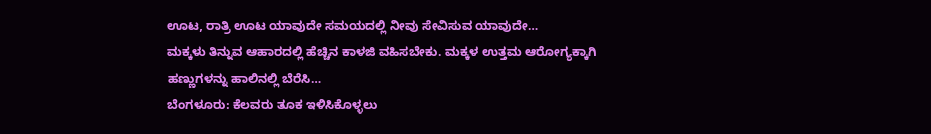ಊಟ, ರಾತ್ರಿ ಊಟ ಯಾವುದೇ ಸಮಯದಲ್ಲಿ ನೀವು ಸೇವಿಸುವ ಯಾವುದೇ…
ಮಕ್ಕಳು ತಿನ್ನುವ ಆಹಾರದಲ್ಲಿ ಹೆಚ್ಚಿನ ಕಾಳಜಿ ವಹಿಸಬೇಕು. ಮಕ್ಕಳ ಉತ್ತಮ ಆರೋಗ್ಯಕ್ಕಾಗಿ ಹಣ್ಣುಗಳನ್ನು ಹಾಲಿನಲ್ಲಿ ಬೆರೆಸಿ…
ಬೆಂಗಳೂರು: ಕೆಲವರು ತೂಕ ಇಳಿಸಿಕೊಳ್ಳಲು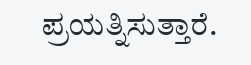ಪ್ರಯತ್ನಿಸುತ್ತಾರೆ.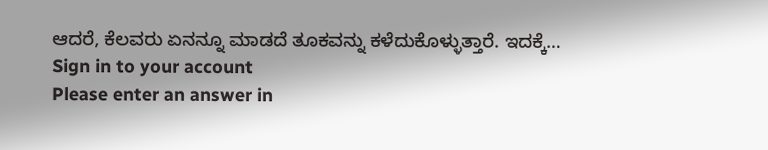ಆದರೆ, ಕೆಲವರು ಏನನ್ನೂ ಮಾಡದೆ ತೂಕವನ್ನು ಕಳೆದುಕೊಳ್ಳುತ್ತಾರೆ. ಇದಕ್ಕೆ…
Sign in to your account
Please enter an answer in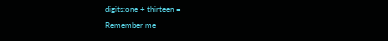digits:one + thirteen =
Remember me